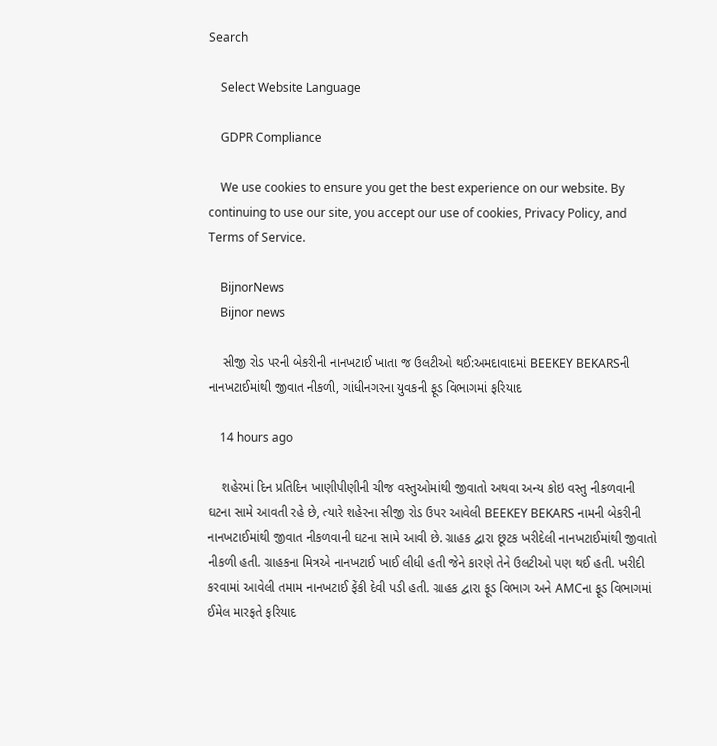Search

    Select Website Language

    GDPR Compliance

    We use cookies to ensure you get the best experience on our website. By continuing to use our site, you accept our use of cookies, Privacy Policy, and Terms of Service.

    BijnorNews
    Bijnor news

    સીજી રોડ પરની બેકરીની નાનખટાઈ ખાતા જ ઉલટીઓ થઈ:અમદાવાદમાં BEEKEY BEKARSની નાનખટાઈમાંથી જીવાત નીકળી, ગાંધીનગરના યુવકની ફૂડ વિભાગમાં ફરિયાદ

    14 hours ago

    શહેરમાં દિન પ્રતિદિન ખાણીપીણીની ચીજ વસ્તુઓમાંથી જીવાતો અથવા અન્ય કોઇ વસ્તુ નીકળવાની ઘટના સામે આવતી રહે છે, ત્યારે શહેરના સીજી રોડ ઉપર આવેલી BEEKEY BEKARS નામની બેકરીની નાનખટાઈમાંથી જીવાત નીકળવાની ઘટના સામે આવી છે. ગ્રાહક દ્વારા છૂટક ખરીદેલી નાનખટાઈમાંથી જીવાતો નીકળી હતી. ગ્રાહકના મિત્રએ નાનખટાઈ ખાઈ લીધી હતી જેને કારણે તેને ઉલટીઓ પણ થઈ હતી. ખરીદી કરવામાં આવેલી તમામ નાનખટાઈ ફેંકી દેવી પડી હતી. ગ્રાહક દ્વારા ફૂડ વિભાગ અને AMCના ફૂડ વિભાગમાં ઈમેલ મારફતે ફરિયાદ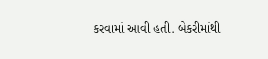કરવામાં આવી હતી. બેકરીમાંથી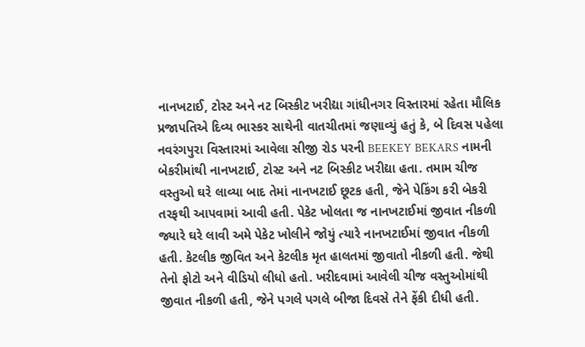નાનખટાઈ, ટોસ્ટ અને નટ બિસ્કીટ ખરીદ્યા ગાંધીનગર વિસ્તારમાં રહેતા મૌલિક પ્રજાપતિએ દિવ્ય ભાસ્કર સાથેની વાતચીતમાં જણાવ્યું હતું કે, બે દિવસ પહેલા નવરંગપુરા વિસ્તારમાં આવેલા સીજી રોડ પરની BEEKEY BEKARS નામની બેકરીમાંથી નાનખટાઈ, ટોસ્ટ અને નટ બિસ્કીટ ખરીદ્યા હતા. તમામ ચીજ વસ્તુઓ ઘરે લાવ્યા બાદ તેમાં નાનખટાઈ છૂટક હતી, જેને પેકિંગ કરી બેકરી તરફથી આપવામાં આવી હતી. પેકેટ ખોલતા જ નાનખટાઈમાં જીવાત નીકળી જ્યારે ઘરે લાવી અમે પેકેટ ખોલીને જોયું ત્યારે નાનખટાઈમાં જીવાત નીકળી હતી. કેટલીક જીવિત અને કેટલીક મૃત હાલતમાં જીવાતો નીકળી હતી. જેથી તેનો ફોટો અને વીડિયો લીધો હતો. ખરીદવામાં આવેલી ચીજ વસ્તુઓમાંથી જીવાત નીકળી હતી, જેને પગલે પગલે બીજા દિવસે તેને ફેંકી દીધી હતી.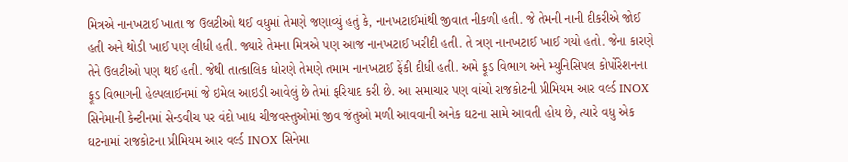મિત્રએ નાનખટાઈ ખાતા જ ઉલટીઓ થઈ વધુમાં તેમણે જણાવ્યું હતું કે, નાનખટાઈમાંથી જીવાત નીકળી હતી. જે તેમની નાની દીકરીએ જોઈ હતી અને થોડી ખાઈ પણ લીધી હતી. જ્યારે તેમના મિત્રએ પણ આજ નાનખટાઈ ખરીદી હતી. તે ત્રણ નાનખટાઈ ખાઈ ગયો હતો. જેના કારણે તેને ઉલટીઓ પણ થઈ હતી. જેથી તાત્કાલિક ધોરણે તેમણે તમામ નાનખટાઈ ફેંકી દીધી હતી. અમે ફૂડ વિભાગ અને મ્યુનિસિપલ કોર્પોરેશનના ફૂડ વિભાગની હેલ્પલાઈનમાં જે ઇમેલ આઇડી આવેલું છે તેમાં ફરિયાદ કરી છે. આ સમાચાર પણ વાંચો રાજકોટની પ્રીમિયમ આર વર્લ્ડ INOX સિનેમાની કેન્ટીનમાં સેન્ડવીચ પર વંદો ખાદ્ય ચીજવસ્તુઓમાં જીવ જંતુઓ મળી આવવાની અનેક ઘટના સામે આવતી હોય છે, ત્યારે વધુ એક ઘટનામાં રાજકોટના પ્રીમિયમ આર વર્લ્ડ INOX સિનેમા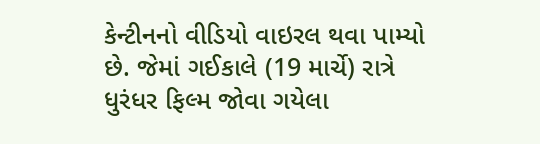કેન્ટીનનો વીડિયો વાઇરલ થવા પામ્યો છે. જેમાં ગઈકાલે (19 માર્ચે) રાત્રે ધુરંધર ફિલ્મ જોવા ગયેલા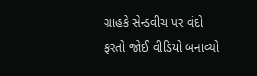ગ્રાહકે સેન્ડવીચ પર વંદો ફરતો જોઈ વીડિયો બનાવ્યો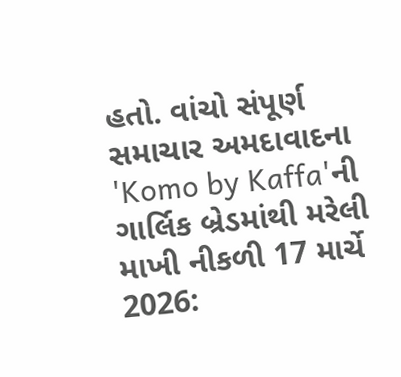હતો. વાંચો સંપૂર્ણ સમાચાર અમદાવાદના 'Komo by Kaffa'ની ગાર્લિક બ્રેડમાંથી મરેલી માખી નીકળી 17 માર્ચે 2026: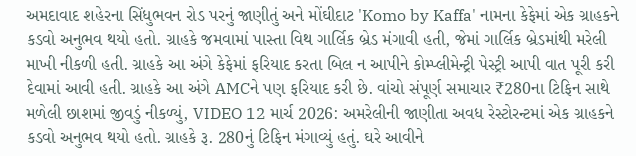અમદાવાદ શહેરના સિંધુભવન રોડ પરનું જાણીતું અને મોંઘીદાટ 'Komo by Kaffa' નામના કેફેમાં એક ગ્રાહકને કડવો અનુભવ થયો હતો. ગ્રાહકે જમવામાં પાસ્તા વિથ ગાર્લિક બ્રેડ મંગાવી હતી, જેમાં ગાર્લિક બ્રેડમાંથી મરેલી માખી નીકળી હતી. ગ્રાહકે આ અંગે કેફેમાં ફરિયાદ કરતા બિલ ન આપીને કોમ્પ્લીમેન્ટ્રી પેસ્ટ્રી આપી વાત પૂરી કરી દેવામાં આવી હતી. ગ્રાહકે આ અંગે AMCને પણ ફરિયાદ કરી છે. વાંચો સંપૂર્ણ સમાચાર ₹280ના ટિફિન સાથે મળેલી છાશમાં જીવડું નીકળ્યું, VIDEO 12 માર્ચ 2026: અમરેલીની જાણીતા અવધ રેસ્ટોરન્ટમાં એક ગ્રાહકને કડવો અનુભવ થયો હતો. ગ્રાહકે રૂ. 280નું ટિફિન મંગાવ્યું હતું. ઘરે આવીને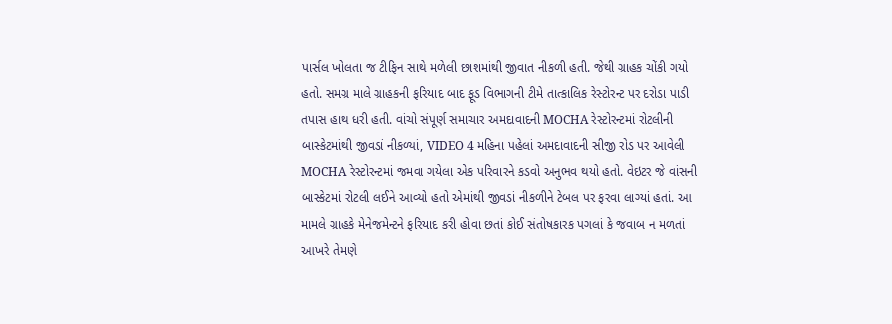પાર્સલ ખોલતા જ ટીફિન સાથે મળેલી છાશમાંથી જીવાત નીકળી હતી. જેથી ગ્રાહક ચોંકી ગયો હતો. સમગ્ર માલે ગ્રાહકની ફરિયાદ બાદ ફૂડ વિભાગની ટીમે તાત્કાલિક રેસ્ટોરન્ટ પર દરોડા પાડી તપાસ હાથ ધરી હતી. વાંચો સંપૂર્ણ સમાચાર અમદાવાદની MOCHA રેસ્ટોરન્ટમાં રોટલીની બાસ્કેટમાંથી જીવડાં નીકળ્યાં, VIDEO 4 મહિના પહેલાં અમદાવાદની સીજી રોડ પર આવેલી MOCHA રેસ્ટોરન્ટમાં જમવા ગયેલા એક પરિવારને કડવો અનુભવ થયો હતો. વેઇટર જે વાંસની બાસ્કેટમાં રોટલી લઈને આવ્યો હતો એમાંથી જીવડાં નીકળીને ટેબલ પર ફરવા લાગ્યાં હતાં. આ મામલે ગ્રાહકે મેનેજમેન્ટને ફરિયાદ કરી હોવા છતાં કોઈ સંતોષકારક પગલાં કે જવાબ ન મળતાં આખરે તેમણે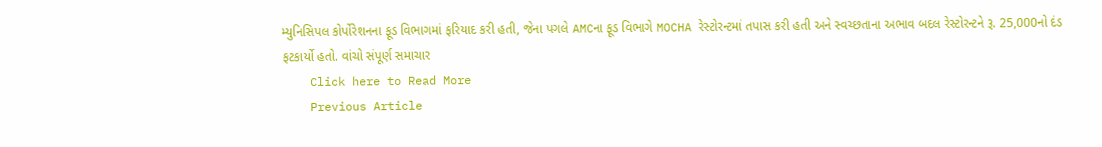મ્યુનિસિપલ કોર્પોરેશનના ફૂડ વિભાગમાં ફરિયાદ કરી હતી, જેના પગલે AMCના ફૂડ વિભાગે MOCHA રેસ્ટોરન્ટમાં તપાસ કરી હતી અને સ્વચ્છતાના અભાવ બદલ રેસ્ટોરન્ટને રૂ. 25,000નો દંડ ફટકાર્યો હતો. વાંચો સંપૂર્ણ સમાચાર
    Click here to Read More
    Previous Article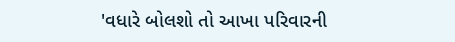'વધારે બોલશો તો આખા પરિવારની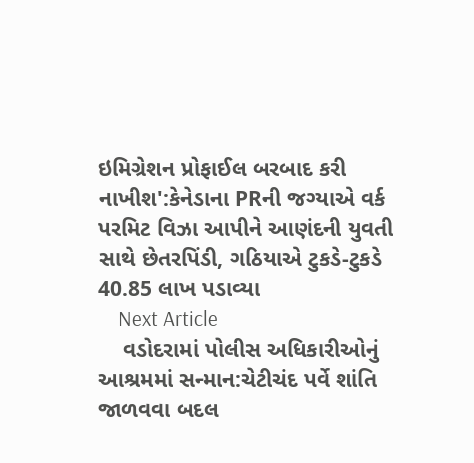ઇમિગ્રેશન પ્રોફાઈલ બરબાદ કરી નાખીશ':કેનેડાના PRની જગ્યાએ વર્ક પરમિટ વિઝા આપીને આણંદની યુવતી સાથે છેતરપિંડી, ગઠિયાએ ટુકડે-ટુકડે 40.85 લાખ પડાવ્યા
    Next Article
    વડોદરામાં પોલીસ અધિકારીઓનું આશ્રમમાં સન્માન:ચેટીચંદ પર્વે શાંતિ જાળવવા બદલ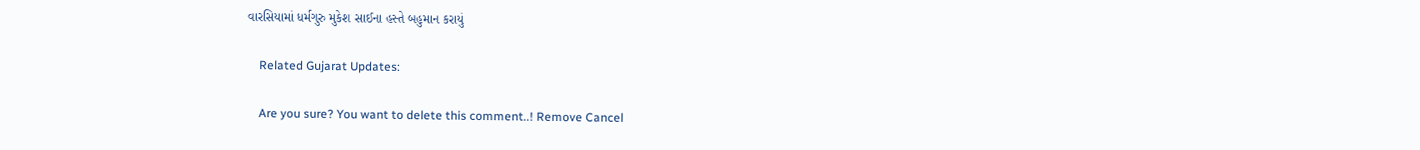વારસિયામાં ધર્મગુરુ મુકેશ સાઈના હસ્તે બહુમાન કરાયું

    Related Gujarat Updates:

    Are you sure? You want to delete this comment..! Remove Cancel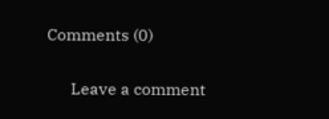Comments (0)

      Leave a comment